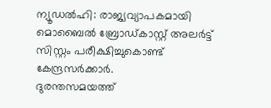ന്യൂഡൽഹി: രാജ്യവ്യാപകമായി മൊബൈൽ ബ്രോഡ്കാസ്റ്റ് അലർട്ട് സിസ്റ്റം പരീക്ഷിച്ചുകൊണ്ട് കേന്ദ്രസർക്കാർ.
ദുരന്തസമയത്ത്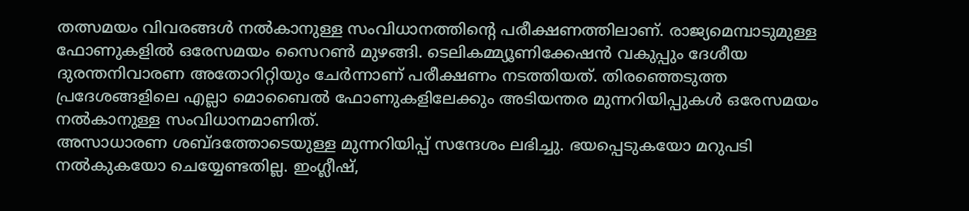തത്സമയം വിവരങ്ങൾ നൽകാനുള്ള സംവിധാനത്തിന്റെ പരീക്ഷണത്തിലാണ്. രാജ്യമെമ്പാടുമുള്ള ഫോണുകളിൽ ഒരേസമയം സൈറൺ മുഴങ്ങി. ടെലികമ്മ്യൂണിക്കേഷൻ വകുപ്പും ദേശീയ ദുരന്തനിവാരണ അതോറിറ്റിയും ചേർന്നാണ് പരീക്ഷണം നടത്തിയത്. തിരഞ്ഞെടുത്ത പ്രദേശങ്ങളിലെ എല്ലാ മൊബൈൽ ഫോണുകളിലേക്കും അടിയന്തര മുന്നറിയിപ്പുകൾ ഒരേസമയം നൽകാനുള്ള സംവിധാനമാണിത്.
അസാധാരണ ശബ്ദത്തോടെയുള്ള മുന്നറിയിപ്പ് സന്ദേശം ലഭിച്ചു. ഭയപ്പെടുകയോ മറുപടി നൽകുകയോ ചെയ്യേണ്ടതില്ല. ഇംഗ്ലീഷ്,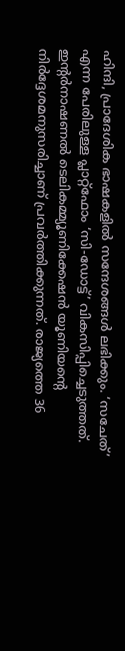ഹിന്ദി, പ്രാദേശിക ഭാഷകളിൽ സന്ദേശങ്ങൾ ലഭിക്കും. ‘സചേത്’ എന്ന പേരിലുള്ള പ്ലാറ്റ്ഫോം ‘സി-ഡോട്ട്’ വികസിപ്പിച്ചെടുത്തത്. ഇന്റർനാഷണൽ ടെലികമ്മ്യൂണിക്കേഷൻ യൂണിയന്റെ നിർദ്ദേശമനുസരിച്ചാണ് പ്രവർത്തിക്കുന്നത്. രാജ്യത്തെ 36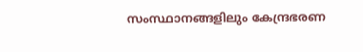സംസ്ഥാനങ്ങളിലും കേന്ദ്രഭരണ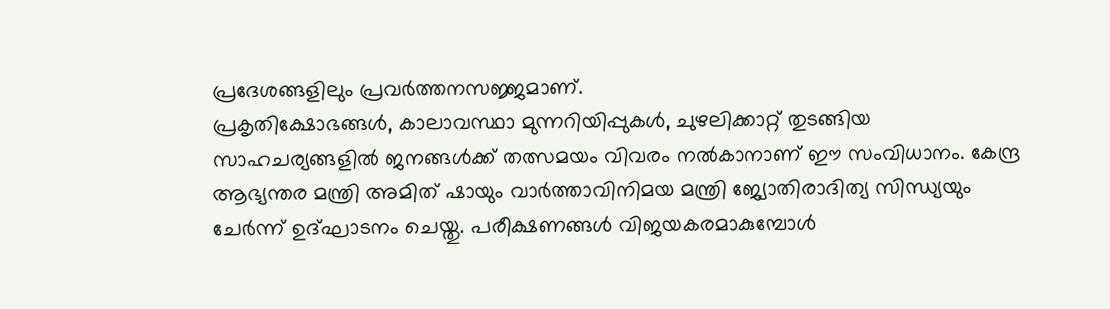പ്രദേശങ്ങളിലും പ്രവർത്തനസജ്ജമാണ്.
പ്രകൃതിക്ഷോഭങ്ങൾ, കാലാവസ്ഥാ മുന്നറിയിപ്പുകൾ, ചുഴലിക്കാറ്റ് തുടങ്ങിയ സാഹചര്യങ്ങളിൽ ജനങ്ങൾക്ക് തത്സമയം വിവരം നൽകാനാണ് ഈ സംവിധാനം. കേന്ദ്ര ആഭ്യന്തര മന്ത്രി അമിത് ഷായും വാർത്താവിനിമയ മന്ത്രി ജ്യോതിരാദിത്യ സിന്ധ്യയും ചേർന്ന് ഉദ്ഘാടനം ചെയ്തു. പരീക്ഷണങ്ങൾ വിജയകരമാകുമ്പോൾ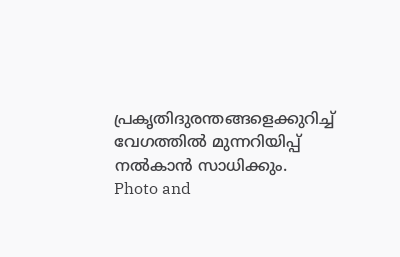പ്രകൃതിദുരന്തങ്ങളെക്കുറിച്ച് വേഗത്തിൽ മുന്നറിയിപ്പ് നൽകാൻ സാധിക്കും.
Photo and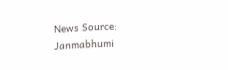News Source: Janmabhumi